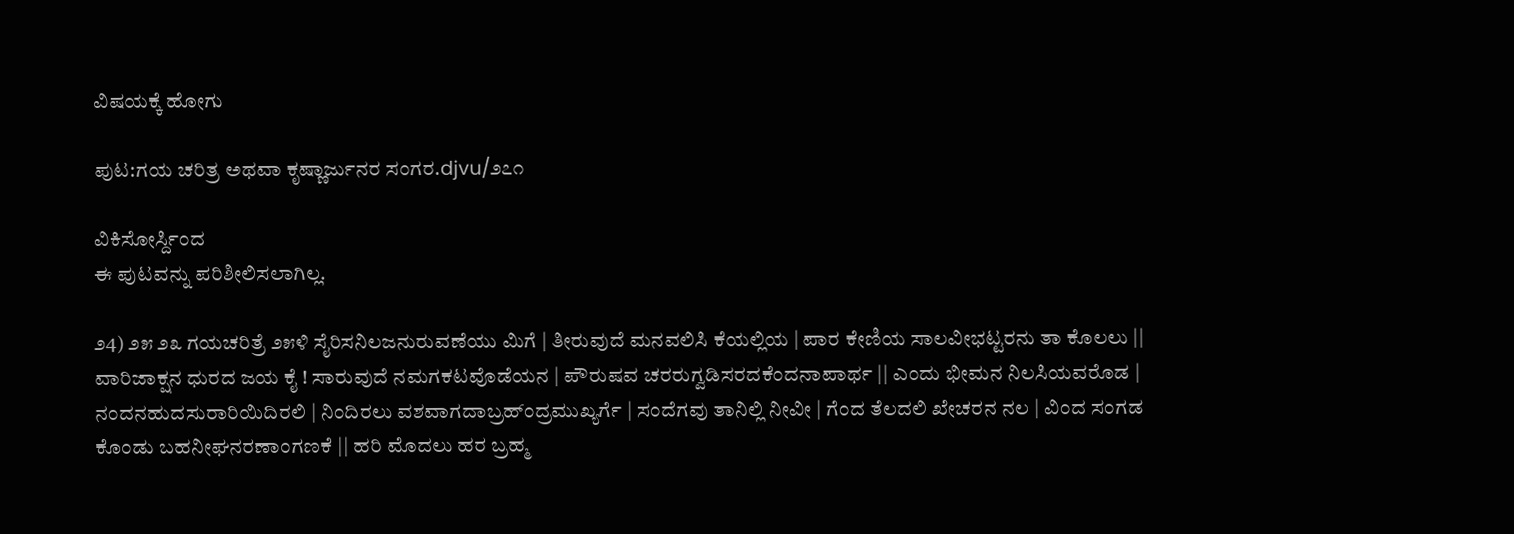ವಿಷಯಕ್ಕೆ ಹೋಗು

ಪುಟ:ಗಯ ಚರಿತ್ರ ಅಥವಾ ಕೃಷ್ಣಾರ್ಜುನರ ಸಂಗರ.djvu/೨೭೧

ವಿಕಿಸೋರ್ಸ್ದಿಂದ
ಈ ಪುಟವನ್ನು ಪರಿಶೀಲಿಸಲಾಗಿಲ್ಲ.

೨4) ೨೫ ೨೩ ಗಯಚರಿತ್ರೆ ೨೫ಳಿ ಸೈರಿಸನಿಲಜನುರುವಣೆಯು ಮಿಗೆ | ತೀರುವುದೆ ಮನವಲಿಸಿ ಕೆಯಲ್ಲಿಯ | ಪಾರ ಕೇಣಿಯ ಸಾಲವೀಭಟ್ಟರನು ತಾ ಕೊಲಲು || ವಾರಿಜಾಕ್ಷನ ಧುರದ ಜಯ ಕೈ ! ಸಾರುವುದೆ ನಮಗಕಟವೊಡೆಯನ | ಪೌರುಷವ ಚರರುಗ್ವಡಿಸರದಕೆಂದನಾಪಾರ್ಥ || ಎಂದು ಭೀಮನ ನಿಲಸಿಯವರೊಡ | ನಂದನಹುದಸುರಾರಿಯಿದಿರಲಿ | ನಿಂದಿರಲು ವಶವಾಗದಾಬ್ರಹ್ಂದ್ರಮುಖ್ಯರ್ಗೆ | ಸಂದೆಗವು ತಾನಿಲ್ಲಿ ನೀವೀ | ಗೆಂದ ತೆಲದಲಿ ಖೇಚರನ ನಲ | ವಿಂದ ಸಂಗಡ ಕೊಂಡು ಬಹನೀಘನರಣಾಂಗಣಕೆ || ಹರಿ ಮೊದಲು ಹರ ಬ್ರಹ್ಮ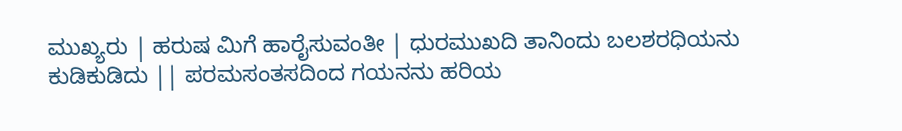ಮುಖ್ಯರು | ಹರುಷ ಮಿಗೆ ಹಾರೈಸುವಂತೀ | ಧುರಮುಖದಿ ತಾನಿಂದು ಬಲಶರಧಿಯನು ಕುಡಿಕುಡಿದು || ಪರಮಸಂತಸದಿಂದ ಗಯನನು ಹರಿಯ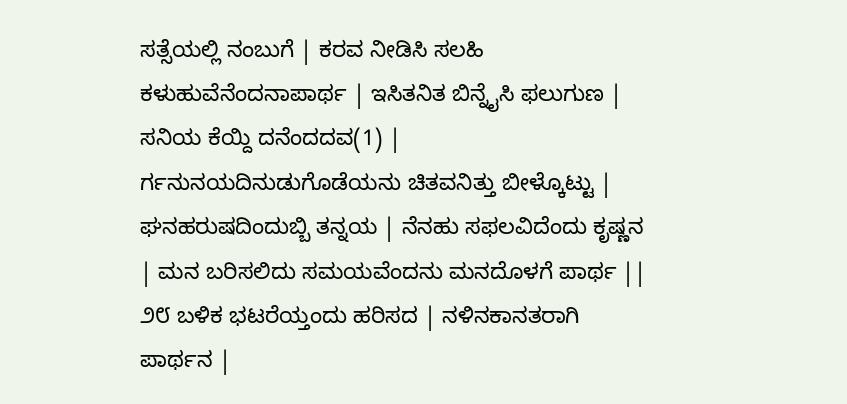ಸತ್ಸೆಯಲ್ಲಿ ನಂಬುಗೆ | ಕರವ ನೀಡಿಸಿ ಸಲಹಿ ಕಳುಹುವೆನೆಂದನಾಪಾರ್ಥ | ಇಸಿತನಿತ ಬಿನ್ನೈಸಿ ಫಲುಗುಣ | ಸನಿಯ ಕೆಯ್ದಿ ದನೆಂದದವ(1) | ರ್ಗನುನಯದಿನುಡುಗೊಡೆಯನು ಚಿತವನಿತ್ತು ಬೀಳ್ಕೊಟ್ಟು | ಘನಹರುಷದಿಂದುಬ್ಬಿ ತನ್ನಯ | ನೆನಹು ಸಫಲವಿದೆಂದು ಕೃಷ್ಣನ | ಮನ ಬರಿಸಲಿದು ಸಮಯವೆಂದನು ಮನದೊಳಗೆ ಪಾರ್ಥ || ೨೮ ಬಳಿಕ ಭಟರೆಯ್ತಂದು ಹರಿಸದ | ನಳಿನಕಾನತರಾಗಿ ಪಾರ್ಥನ |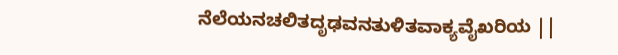ನೆಲೆಯನಚಲಿತದೃಢವನತುಳಿತವಾಕ್ಯವೈಖರಿಯ ||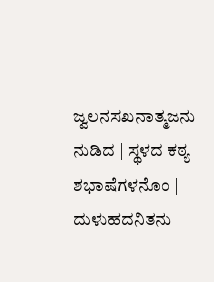ಜ್ವಲನಸಖನಾತ್ಮಜನು ನುಡಿದ | ಸ್ಥಳದ ಕಠ್ಯ ಶಭಾಷೆಗಳನೊಂ | ದುಳುಹದನಿತನು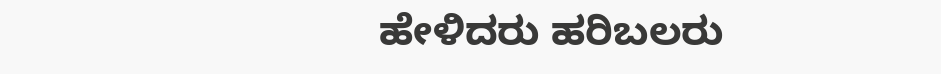ಹೇಳಿದರು ಹರಿಬಲರು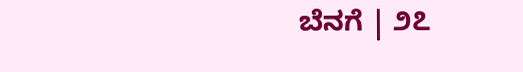ಬೆನಗೆ | ೨೭